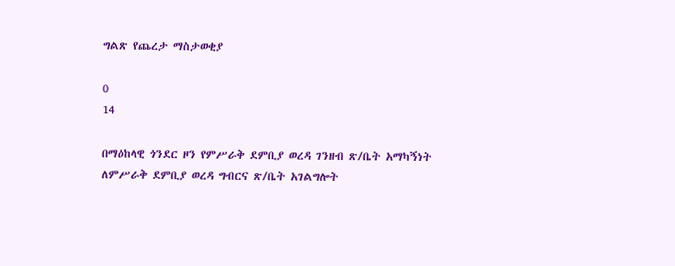ግልጽ የጨረታ ማስታወቂያ

0
14

በማዕከላዊ ጎንደር ዞን የምሥራቅ ደምቢያ ወረዳ ገንዘብ ጽ/ቤት አማካኝነት ለምሥራቅ ደምቢያ ወረዳ ግብርና ጽ/ቤት አገልግሎት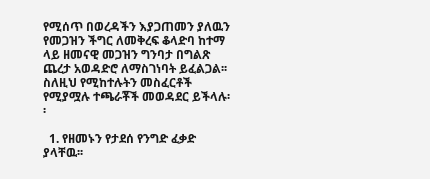የሚሰጥ በወረዳችን እያጋጠመን ያለዉን የመጋዝን ችግር ለመቅረፍ ቆላድባ ከተማ ላይ ዘመናዊ መጋዝን ግንባታ በግልጽ ጨረታ አወዳድሮ ለማስገነባት ይፈልጋል፡፡ ስለዚህ የሚከተሉትን መስፈርቶች የሚያሟሉ ተጫራቾች መወዳደር ይችላሉ፡፡

  1. የዘመኑን የታደሰ የንግድ ፈቃድ ያላቸዉ፡፡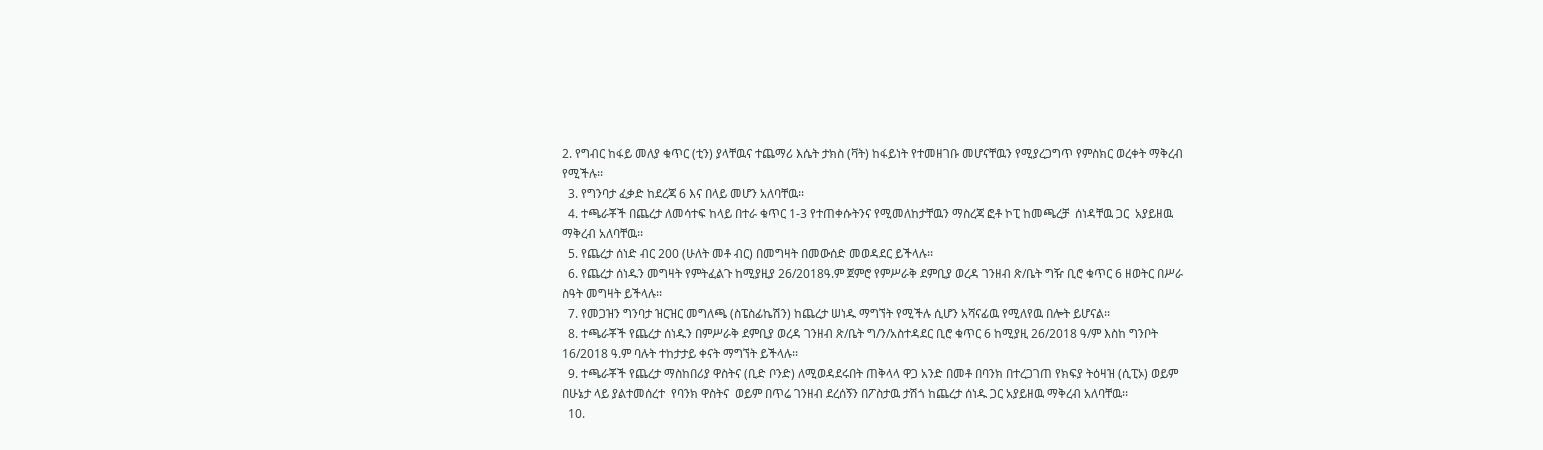2. የግብር ከፋይ መለያ ቁጥር (ቲን) ያላቸዉና ተጨማሪ እሴት ታክስ (ቫት) ከፋይነት የተመዘገቡ መሆናቸዉን የሚያረጋግጥ የምስክር ወረቀት ማቅረብ የሚችሉ፡፡
  3. የግንባታ ፈቃድ ከደረጃ 6 እና በላይ መሆን አለባቸዉ፡፡
  4. ተጫራቾች በጨረታ ለመሳተፍ ከላይ በተራ ቁጥር 1-3 የተጠቀሱትንና የሚመለከታቸዉን ማስረጃ ፎቶ ኮፒ ከመጫረቻ  ሰነዳቸዉ ጋር  አያይዘዉ ማቅረብ አለባቸዉ፡፡
  5. የጨረታ ሰነድ ብር 200 (ሁለት መቶ ብር) በመግዛት በመውሰድ መወዳደር ይችላሉ፡፡
  6. የጨረታ ሰነዱን መግዛት የምትፈልጉ ከሚያዚያ 26/2018ዓ.ም ጀምሮ የምሥራቅ ደምቢያ ወረዳ ገንዘብ ጽ/ቤት ግዥ ቢሮ ቁጥር 6 ዘወትር በሥራ ስዓት መግዛት ይችላሉ፡፡
  7. የመጋዝን ግንባታ ዝርዝር መግለጫ (ስፔስፊኬሽን) ከጨረታ ሠነዱ ማግኘት የሚችሉ ሲሆን አሻናፊዉ የሚለየዉ በሎት ይሆናል፡፡
  8. ተጫራቾች የጨረታ ሰነዱን በምሥራቅ ደምቢያ ወረዳ ገንዘብ ጽ/ቤት ግ/ን/አስተዳደር ቢሮ ቁጥር 6 ከሚያዚ 26/2018 ዓ/ም እስከ ግንቦት 16/2018 ዓ.ም ባሉት ተከታታይ ቀናት ማግኘት ይችላሉ፡፡
  9. ተጫራቾች የጨረታ ማስከበሪያ ዋስትና (ቢድ ቦንድ) ለሚወዳደሩበት ጠቅላላ ዋጋ አንድ በመቶ በባንክ በተረጋገጠ የክፍያ ትዕዛዝ (ሲፒኦ) ወይም በሁኔታ ላይ ያልተመሰረተ  የባንክ ዋስትና  ወይም በጥሬ ገንዘብ ደረሰኝን በፖስታዉ ታሽጎ ከጨረታ ሰነዱ ጋር አያይዘዉ ማቅረብ አለባቸዉ፡፡
  10.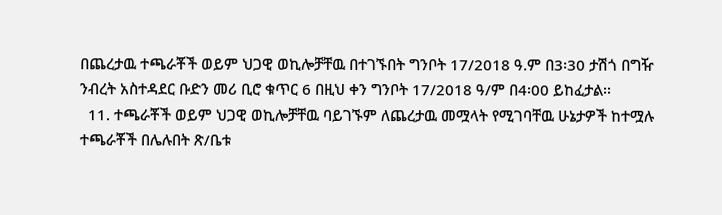በጨረታዉ ተጫራቾች ወይም ህጋዊ ወኪሎቻቸዉ በተገኙበት ግንቦት 17/2018 ዓ.ም በ3፡30 ታሽጎ በግዥ ንብረት አስተዳደር ቡድን መሪ ቢሮ ቁጥር 6 በዚህ ቀን ግንቦት 17/2018 ዓ/ም በ4፡00 ይከፈታል፡፡
  11. ተጫራቾች ወይም ህጋዊ ወኪሎቻቸዉ ባይገኙም ለጨረታዉ መሟላት የሚገባቸዉ ሁኔታዎች ከተሟሉ ተጫራቾች በሌሉበት ጽ/ቤቱ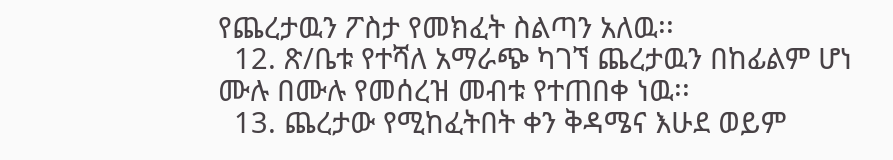የጨረታዉን ፖስታ የመክፈት ስልጣን አለዉ፡፡
  12. ጽ/ቤቱ የተሻለ አማራጭ ካገኘ ጨረታዉን በከፊልም ሆነ ሙሉ በሙሉ የመሰረዝ መብቱ የተጠበቀ ነዉ፡፡
  13. ጨረታው የሚከፈትበት ቀን ቅዳሜና እሁደ ወይም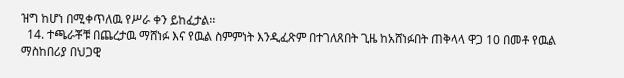ዝግ ከሆነ በሚቀጥለዉ የሥራ ቀን ይከፈታል፡፡
  14. ተጫራቾቹ በጨረታዉ ማሸነፉ እና የዉል ስምምነት እንዲፈጽም በተገለጸበት ጊዜ ከአሸነፉበት ጠቅላላ ዋጋ 10 በመቶ የዉል ማስከበሪያ በህጋዊ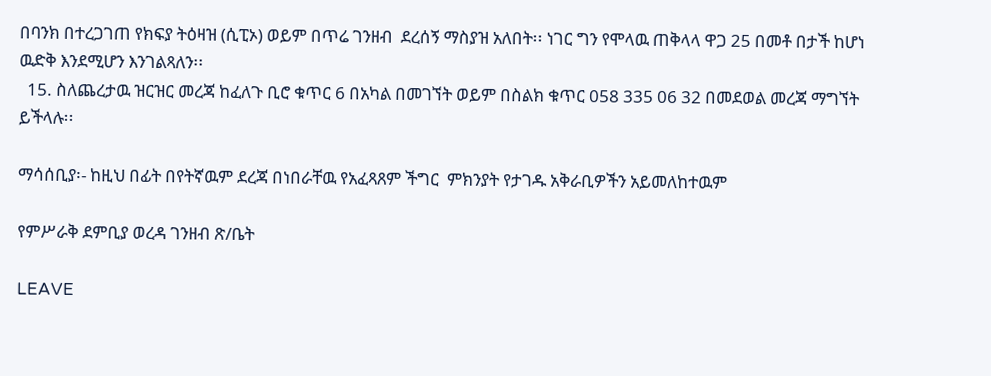በባንክ በተረጋገጠ የክፍያ ትዕዛዝ (ሲፒኦ) ወይም በጥሬ ገንዘብ  ደረሰኝ ማስያዝ አለበት፡፡ ነገር ግን የሞላዉ ጠቅላላ ዋጋ 25 በመቶ በታች ከሆነ ዉድቅ እንደሚሆን እንገልጻለን፡፡
  15. ስለጨረታዉ ዝርዝር መረጃ ከፈለጉ ቢሮ ቁጥር 6 በአካል በመገኘት ወይም በስልክ ቁጥር 058 335 06 32 በመደወል መረጃ ማግኘት ይችላሉ፡፡

ማሳሰቢያ፡- ከዚህ በፊት በየትኛዉም ደረጃ በነበራቸዉ የአፈጻጸም ችግር  ምክንያት የታገዱ አቅራቢዎችን አይመለከተዉም

የምሥራቅ ደምቢያ ወረዳ ገንዘብ ጽ/ቤት

LEAVE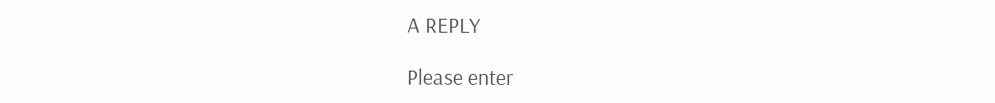A REPLY

Please enter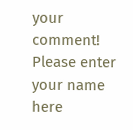your comment!
Please enter your name here